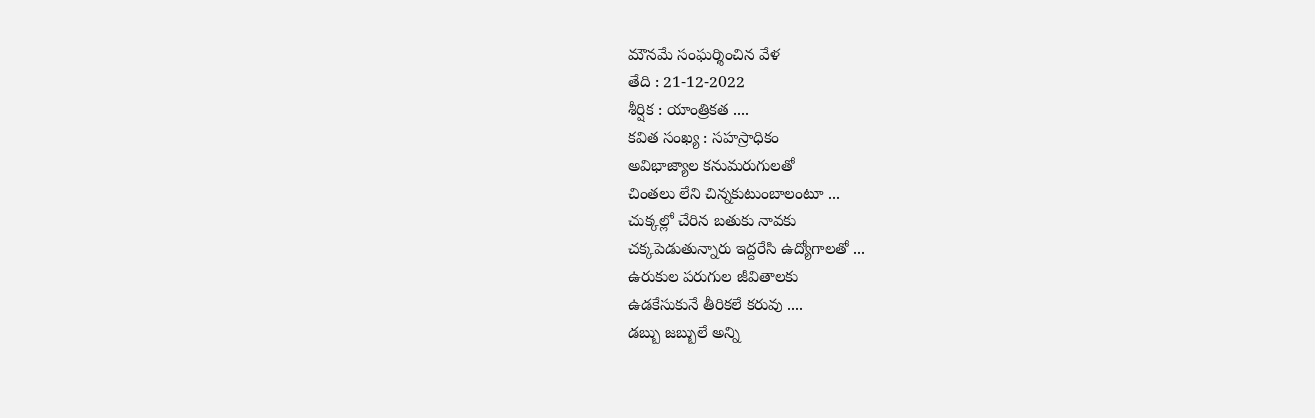మౌనమే సంఘర్శించిన వేళ
తేది : 21-12-2022
శీర్షిక : యాంత్రికత ....
కవిత సంఖ్య : సహస్రాధికం
అవిభాజ్యాల కనుమరుగులతో
చింతలు లేని చిన్నకుటుంబాలంటూ ...
చుక్కల్లో చేరిన బతుకు నావకు
చక్కపెడుతున్నారు ఇద్దరేసి ఉద్యోగాలతో ...
ఉరుకుల పరుగుల జీవితాలకు
ఉడకేసుకునే తీరికలే కరువు ....
డబ్బు జబ్బులే అన్ని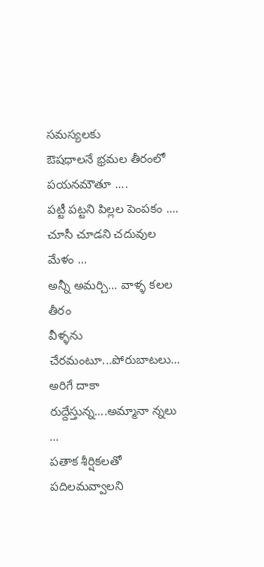సమస్యలకు
ఔషధాలనే భ్రమల తీరంలో పయనమౌతూ ....
పట్టీ పట్టని పిల్లల పెంపకం ....
చూసీ చూడని చదువుల మేళం ...
అన్నీ అమర్చి... వాళ్ళ కలల తీరం
వీళ్ళను చేరమంటూ...పోరుబాటలు...
అరిగే దాకా రుద్దేస్తున్న....అమ్మానా న్నలు ...
పతాక శీర్షికలతో పదిలమవ్వాలని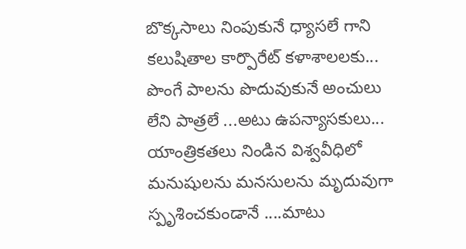బొక్కసాలు నింపుకునే ధ్యాసలే గాని
కలుషితాల కార్పొరేట్ కళాశాలలకు...
పొంగే పాలను పొదువుకునే అంచులు
లేని పాత్రలే ...అటు ఉపన్యాసకులు...
యాంత్రికతలు నిండిన విశ్వవీధిలో
మనుషులను మనసులను మృదువుగా
స్పృశించకుండానే ....మాటు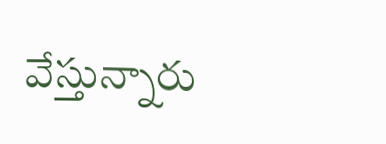వేస్తున్నారు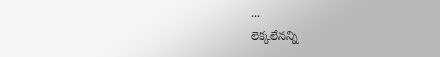...
లెక్కలేనన్ని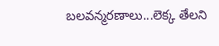బలవన్మరణాలు...లెక్క తేలని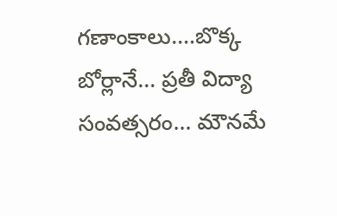గణాంకాలు....బొక్క బోర్లానే... ప్రతీ విద్యా
సంవత్సరం... మౌనమే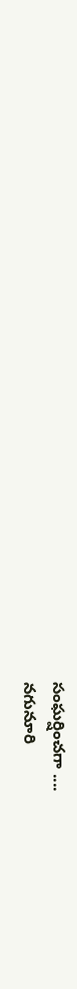సంఘర్షించగా ....
నగునూరి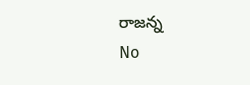రాజన్న
No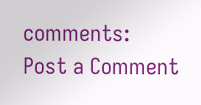comments:
Post a Comment